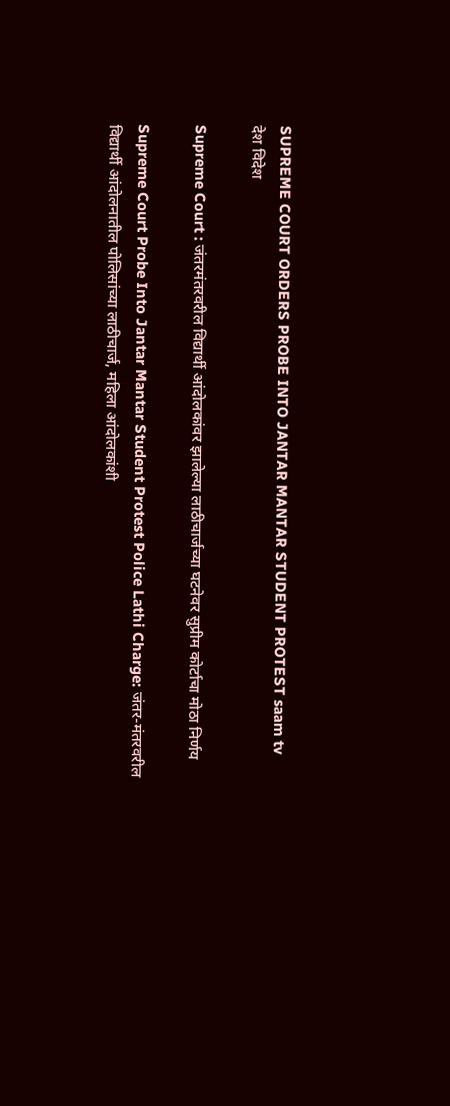SUPREME COURT ORDERS PROBE INTO JANTAR MANTAR STUDENT PROTEST saam tv
देश विदेश

Supreme Court : जंतरमंतरवरील विद्यार्थी आंदोलकांवर झालेल्या लाठीचार्जच्या घटनेवर सुप्रीम कोर्टाचा मोठा निर्णय

Supreme Court Probe Into Jantar Mantar Student Protest Police Lathi Charge: जंतर-मंतरवरील विद्यार्थी आंदोलनातील पोलिसांच्या लाठीचार्ज, महिला आंदोलकांशी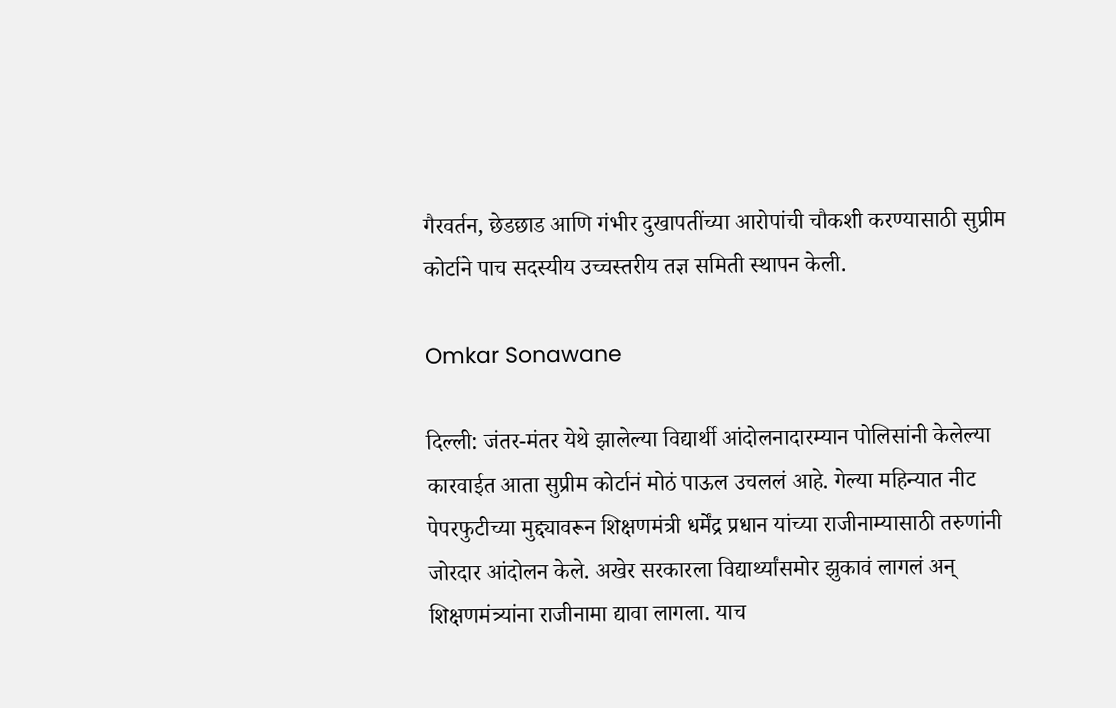गैरवर्तन, छेडछाड आणि गंभीर दुखापतींच्या आरोपांची चौकशी करण्यासाठी सुप्रीम कोर्टाने पाच सदस्यीय उच्चस्तरीय तज्ञ समिती स्थापन केली.

Omkar Sonawane

दिल्ली: जंतर-मंतर येथे झालेल्या विद्यार्थी आंदोलनादारम्यान पोलिसांनी केलेल्या कारवाईत आता सुप्रीम कोर्टानं मोठं पाऊल उचललं आहे. गेल्या महिन्यात नीट पेपरफुटीच्या मुद्द्यावरून शिक्षणमंत्री धर्मेंद्र प्रधान यांच्या राजीनाम्यासाठी तरुणांनी जोरदार आंदोलन केले. अखेर सरकारला विद्यार्थ्यांसमोर झुकावं लागलं अन् शिक्षणमंत्र्यांना राजीनामा द्यावा लागला. याच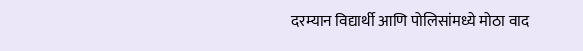दरम्यान विद्यार्थी आणि पोलिसांमध्ये मोठा वाद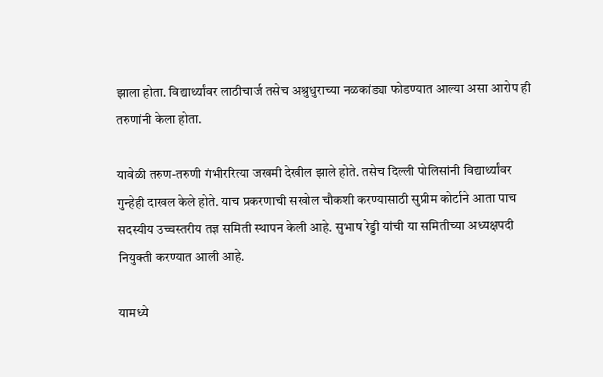झाला होता. विद्यार्थ्यांवर लाठीचार्ज तसेच अश्रुधुराच्या नळकांड्या फोडण्यात आल्या असा आरोप ही तरुणांनी केला होता.

यावेळी तरुण-तरुणी गंभीररित्या जखमी देखील झाले होते. तसेच दिल्ली पोलिसांनी विद्यार्थ्यांवर गुन्हेही दाखल केले होते. याच प्रकरणाची सखोल चौकशी करण्यासाठी सुप्रीम कोर्टाने आता पाच सदस्यीय उच्चस्तरीय तज्ञ समिती स्थापन केली आहे. सुभाष रेड्डी यांची या समितीच्या अध्यक्षपदी नियुक्ती करण्यात आली आहे.

यामध्ये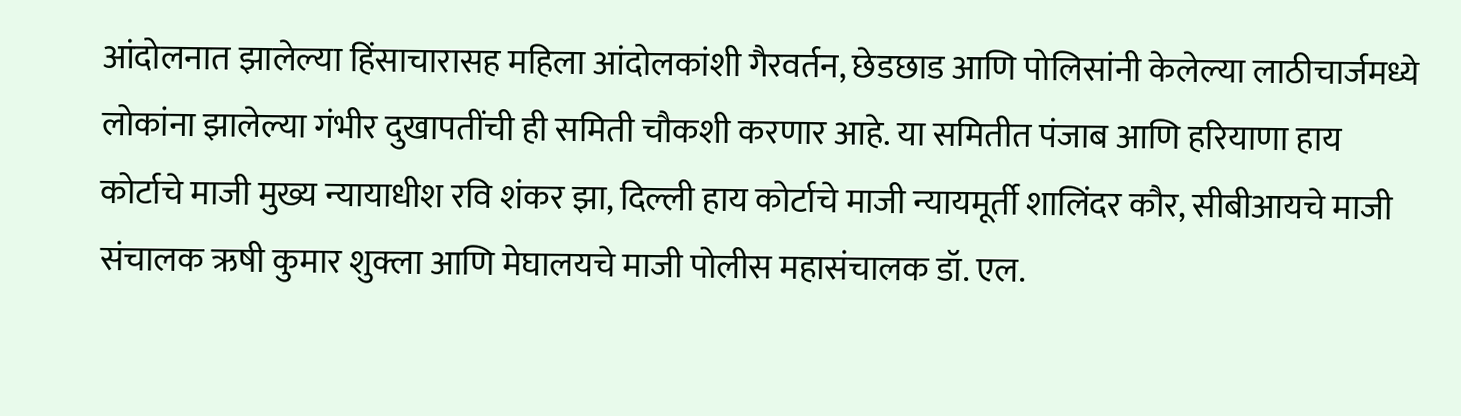आंदोलनात झालेल्या हिंसाचारासह महिला आंदोलकांशी गैरवर्तन, छेडछाड आणि पोलिसांनी केलेल्या लाठीचार्जमध्ये लोकांना झालेल्या गंभीर दुखापतींची ही समिती चौकशी करणार आहे. या समितीत पंजाब आणि हरियाणा हाय कोर्टाचे माजी मुख्य न्यायाधीश रवि शंकर झा, दिल्ली हाय कोर्टाचे माजी न्यायमूर्ती शालिंदर कौर, सीबीआयचे माजी संचालक ऋषी कुमार शुक्ला आणि मेघालयचे माजी पोलीस महासंचालक डॉ. एल.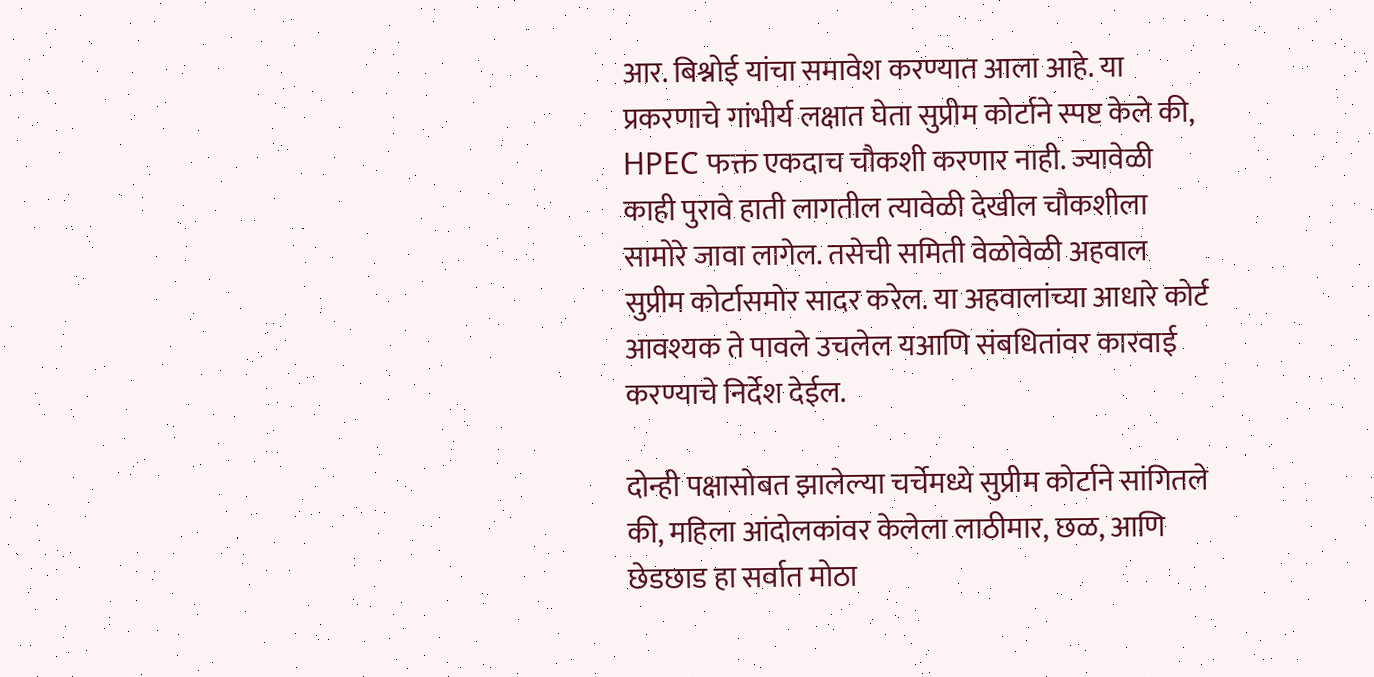आर. बिश्नोई यांचा समावेश करण्यात आला आहे. या प्रकरणाचे गांभीर्य लक्षात घेता सुप्रीम कोर्टाने स्पष्ट केले की, HPEC फक्त एकदाच चौकशी करणार नाही. ज्यावेळी काही पुरावे हाती लागतील त्यावेळी देखील चौकशीला सामोरे जावा लागेल. तसेची समिती वेळोवेळी अहवाल सुप्रीम कोर्टासमोर सादर करेल. या अहवालांच्या आधारे कोर्ट आवश्यक ते पावले उचलेल यआणि संबधितांवर कारवाई करण्याचे निर्देश देईल.

दोन्ही पक्षासोबत झालेल्या चर्चेमध्ये सुप्रीम कोर्टाने सांगितले की, महिला आंदोलकांवर केलेला लाठीमार, छळ, आणि छेडछाड हा सर्वात मोठा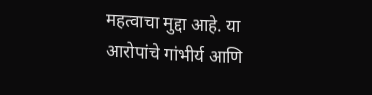महत्वाचा मुद्दा आहे. या आरोपांचे गांभीर्य आणि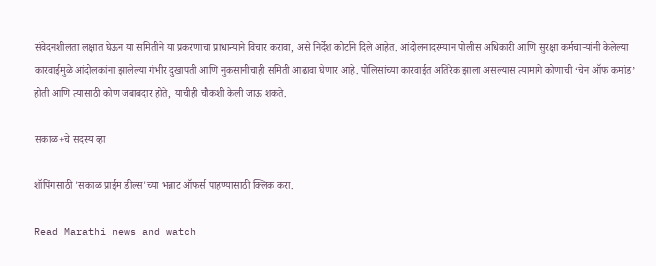संवेदनशीलता लक्षात घेऊन या समितीने या प्रकरणाचा प्राधान्याने विचार करावा, असे निर्देश कोर्टाने दिले आहेत. आंदोलनादरम्यान पोलीस अधिकारी आणि सुरक्षा कर्मचाऱ्यांनी केलेल्या कारवाईमुळे आंदोलकांना झालेल्या गंभीर दुखापती आणि नुकसानीचाही समिती आढावा घेणार आहे. पोलिसांच्या कारवाईत अतिरेक झाला असल्यास त्यामागे कोणाची ‘चेन ऑफ कमांड’ होती आणि त्यासाठी कोण जबाबदार होते, याचीही चौकशी केली जाऊ शकते.

सकाळ+चे सदस्य व्हा

शॉपिंगसाठी 'सकाळ प्राईम डील्स'च्या भन्नाट ऑफर्स पाहण्यासाठी क्लिक करा.

Read Marathi news and watch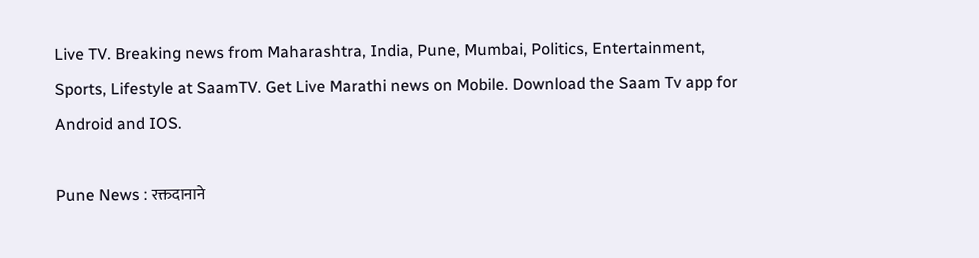Live TV. Breaking news from Maharashtra, India, Pune, Mumbai, Politics, Entertainment, Sports, Lifestyle at SaamTV. Get Live Marathi news on Mobile. Download the Saam Tv app for Android and IOS.

Pune News : रक्तदानाने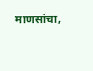माणसांचा,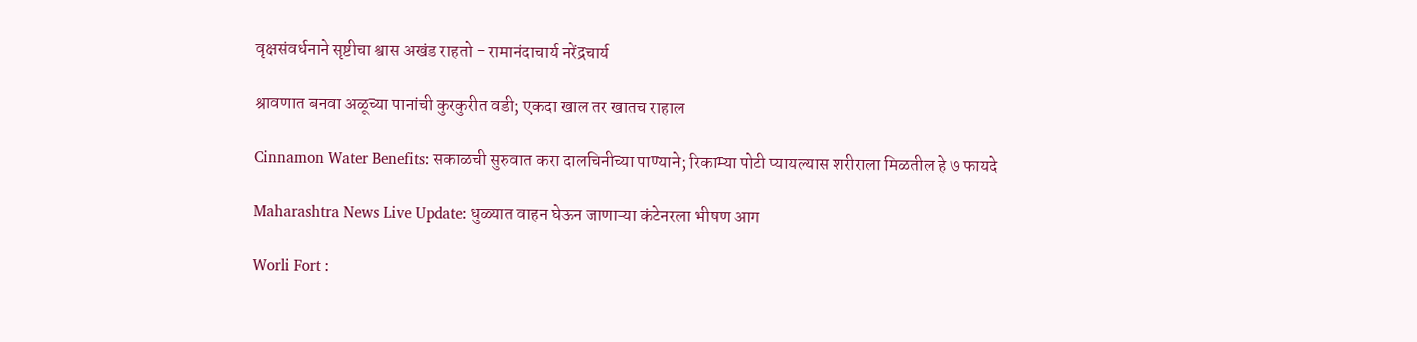वृक्षसंवर्धनाने सृष्टीचा श्वास अखंड राहतो - रामानंदाचार्य नरेंद्रचार्य

श्रावणात बनवा अळूच्या पानांची कुरकुरीत वडी; एकदा खाल तर खातच राहाल

Cinnamon Water Benefits: सकाळची सुरुवात करा दालचिनीच्या पाण्याने; रिकाम्या पोटी प्यायल्यास शरीराला मिळतील हे ७ फायदे

Maharashtra News Live Update: धुळ्यात वाहन घेऊन जाणाऱ्या कंटेनरला भीषण आग

Worli Fort :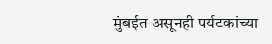मुंबईत असूनही पर्यटकांच्या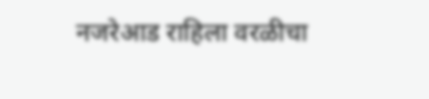नजरेआड राहिला वरळीचा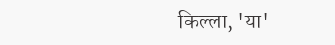किल्ला, 'या'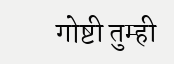गोष्टी तुम्ही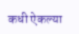कधी ऐकल्या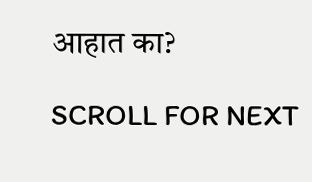आहात का?

SCROLL FOR NEXT